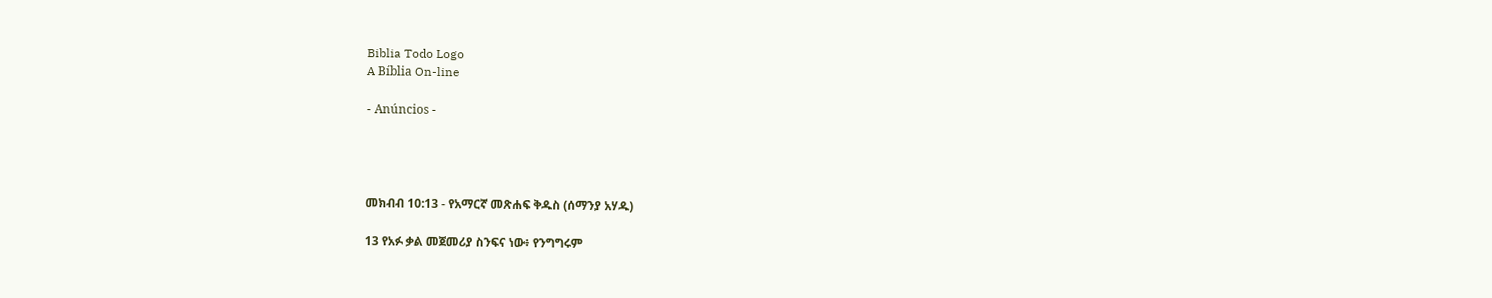Biblia Todo Logo
A Bíblia On-line

- Anúncios -




መክብብ 10:13 - የአማርኛ መጽሐፍ ቅዱስ (ሰማንያ አሃዱ)

13 የአፉ ቃል መጀመሪያ ስንፍና ነው፥ የንግግሩም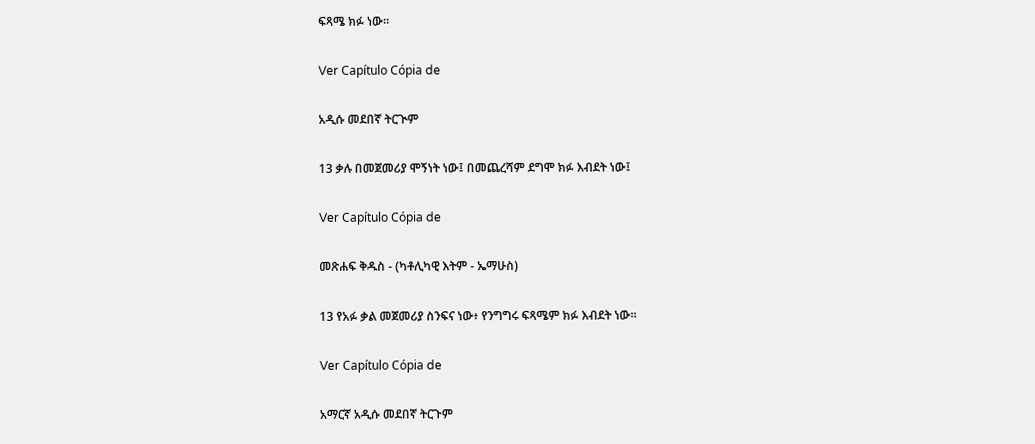ፍጻሜ ክፉ ነው።

Ver Capítulo Cópia de

አዲሱ መደበኛ ትርጒም

13 ቃሉ በመጀመሪያ ሞኝነት ነው፤ በመጨረሻም ደግሞ ክፉ እብደት ነው፤

Ver Capítulo Cópia de

መጽሐፍ ቅዱስ - (ካቶሊካዊ እትም - ኤማሁስ)

13 የአፉ ቃል መጀመሪያ ስንፍና ነው፥ የንግግሩ ፍጻሜም ክፉ እብደት ነው።

Ver Capítulo Cópia de

አማርኛ አዲሱ መደበኛ ትርጉም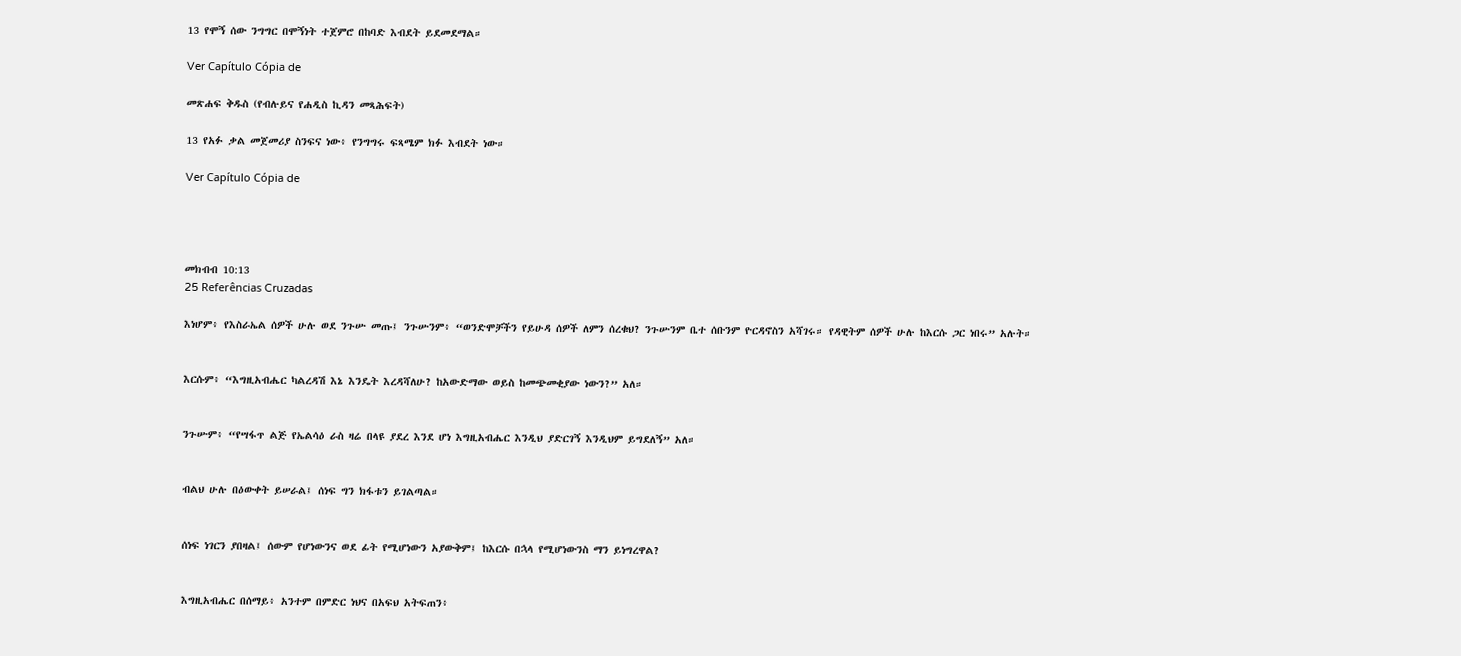13 የሞኝ ሰው ንግግር በሞኝነት ተጀምሮ በከባድ እብደት ይደመደማል።

Ver Capítulo Cópia de

መጽሐፍ ቅዱስ (የብሉይና የሐዲስ ኪዳን መጻሕፍት)

13 የአፉ ቃል መጀመሪያ ስንፍና ነው፥ የንግግሩ ፍጻሜም ክፉ እብደት ነው።

Ver Capítulo Cópia de




መክብብ 10:13
25 Referências Cruzadas

እነሆም፥ የእስራኤል ሰዎች ሁሉ ወደ ንጉሡ መጡ፤ ንጉሡንም፥ “ወንድሞቻችን የይሁዳ ሰዎች ለምን ሰረቁህ? ንጉሡንም ቤተ ሰቡንም ዮርዳኖስን አሻገሩ። የዳዊትም ሰዎች ሁሉ ከእርሱ ጋር ነበሩ” አሉት።


እርሱም፥ “እግዚአብሔር ካልረዳሽ እኔ እንዴት እረዳሻለሁ? ከአውድማው ወይስ ከመጭመቂያው ነውን?” አለ።


ንጉሡም፥ “የሣፋጥ ልጅ የኤልሳዕ ራስ ዛሬ በላዩ ያደረ እንደ ሆነ እግዚአብሔር እንዲህ ያድርገኝ እንዲህም ይግደለኝ” አለ።


ብልህ ሁሉ በዕውቀት ይሠራል፤ ሰነፍ ግን ክፋቱን ይገልጣል።


ሰነፍ ነገርን ያበዛል፤ ሰውም የሆነውንና ወደ ፊት የሚሆነውን አያውቅም፤ ከእርሱ በኋላ የሚሆነውንስ ማን ይነግረዋል?


እግዚአብሔር በሰማይ፥ አንተም በምድር ነህና በአፍህ አትፍጠን፥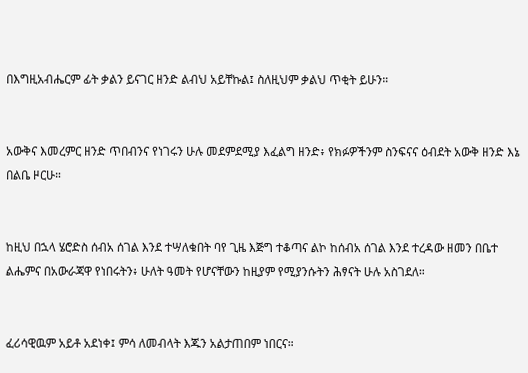በእግዚአብሔርም ፊት ቃልን ይናገር ዘንድ ልብህ አይቸኩል፤ ስለዚህም ቃልህ ጥቂት ይሁን።


አውቅና እመረምር ዘንድ ጥበብንና የነገሩን ሁሉ መደምደሚያ እፈልግ ዘንድ፥ የክፉዎችንም ስንፍናና ዕብደት አውቅ ዘንድ እኔ በልቤ ዞርሁ።


ከዚህ በኋላ ሄሮድስ ሰብአ ሰገል እንደ ተሣለቁበት ባየ ጊዜ እጅግ ተቆጣና ልኮ ከሰብአ ሰገል እንደ ተረዳው ዘመን በቤተ ልሔምና በአውራጃዋ የነበሩትን፥ ሁለት ዓመት የሆናቸውን ከዚያም የሚያንሱትን ሕፃናት ሁሉ አስገደለ።


ፈሪሳዊዉም አይቶ አደነቀ፤ ምሳ ለመብላት እጁን አልታጠበም ነበርና።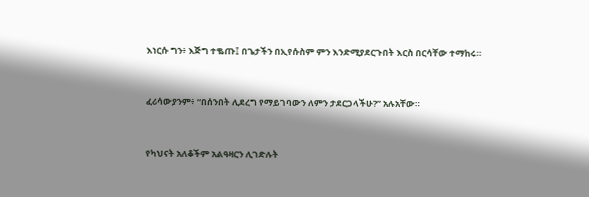እነርሱ ግን፥ እጅግ ተቈጡ፤ በጌታችን በኢየሱስም ምን እንድሚያደርጉበት እርስ በርሳቸው ተማከሩ።


ፈሪሳውያንም፥ “በሰንበት ሊደረግ የማይገባውን ለምን ታደርጋላችሁ?” አሉአቸው።


የካህናት አለቆችም አልዓዛርን ሊገድሉት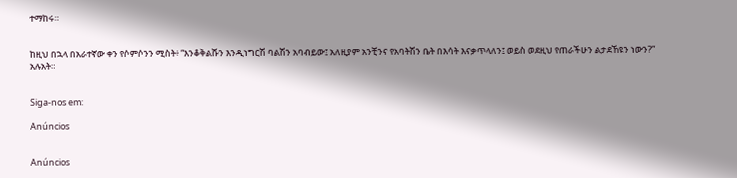ተማከሩ።


ከዚህ በኋላ በአራተኛው ቀን የሶምሶንን ሚስት፥ “እንቆቅልሹን እንዲነግርሽ ባልሽን አባብይው፤ አለዚያም አንቺንና የአባትሽን ቤት በእሳት እናቃጥላለን፤ ወይስ ወደዚህ የጠራችሁን ልታደኸዩን ነውን?” አሉአት።


Siga-nos em:

Anúncios


Anúncios